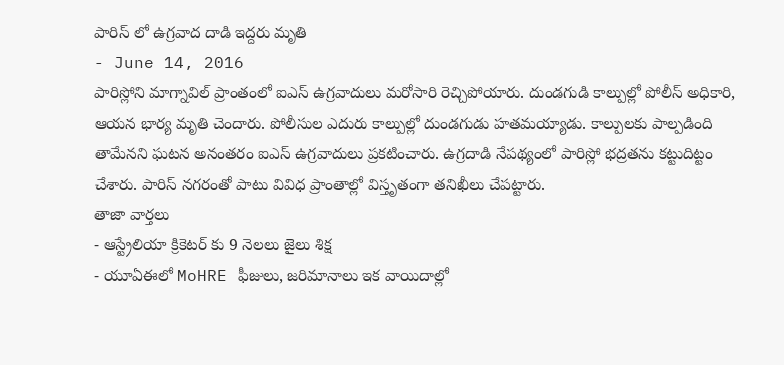పారిస్ లో ఉగ్రవాద దాడి ఇద్దరు మృతి
- June 14, 2016
పారిస్లోని మాగ్నావిల్ ప్రాంతంలో ఐఎస్ ఉగ్రవాదులు మరోసారి రెచ్చిపోయారు. దుండగుడి కాల్పుల్లో పోలీస్ అధికారి, ఆయన భార్య మృతి చెందారు. పోలీసుల ఎదురు కాల్పుల్లో దుండగుడు హతమయ్యాడు. కాల్పులకు పాల్పడింది తామేనని ఘటన అనంతరం ఐఎస్ ఉగ్రవాదులు ప్రకటించారు. ఉగ్రదాడి నేపథ్యంలో పారిస్లో భద్రతను కట్టుదిట్టం చేశారు. పారిస్ నగరంతో పాటు వివిధ ప్రాంతాల్లో విస్తృతంగా తనిఖీలు చేపట్టారు.
తాజా వార్తలు
- ఆస్ట్రేలియా క్రికెటర్ కు 9 నెలలు జైలు శిక్ష
- యూఏఈలో MoHRE ఫీజులు, జరిమానాలు ఇక వాయిదాల్లో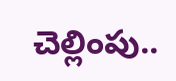చెల్లింపు..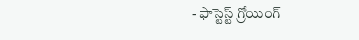- ఫాస్టెస్ట్ గ్రోయింగ్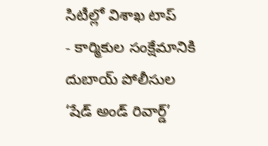సిటీల్లో విశాఖ టాప్
- కార్మికుల సంక్షేమానికి దుబాయ్ పోలీసుల ‘షేడ్ అండ్ రివార్డ్’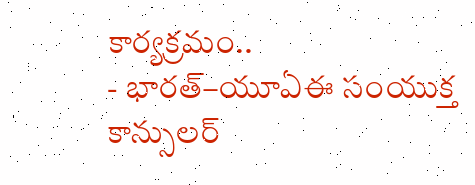కార్యక్రమం..
- భారత్–యూఏఈ సంయుక్త కాన్సులర్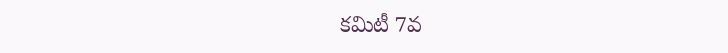కమిటీ 7వ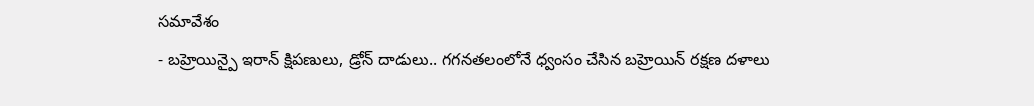సమావేశం
- బహ్రెయిన్పై ఇరాన్ క్షిపణులు, డ్రోన్ దాడులు.. గగనతలంలోనే ధ్వంసం చేసిన బహ్రెయిన్ రక్షణ దళాలు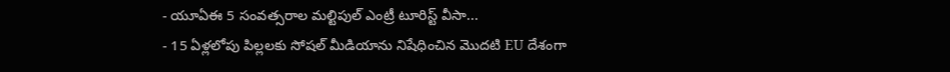- యూఏఈ 5 సంవత్సరాల మల్టిపుల్ ఎంట్రీ టూరిస్ట్ వీసా...
- 15 ఏళ్లలోపు పిల్లలకు సోషల్ మీడియాను నిషేధించిన మొదటి EU దేశంగా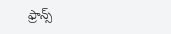ఫ్రాన్స్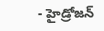- హైడ్రోజన్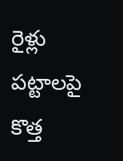రైళ్లు పట్టాలపై కొత్త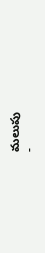మలుపు
-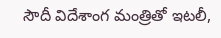సౌదీ విదేశాంగ మంత్రితో ఇటలీ,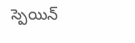స్పెయిన్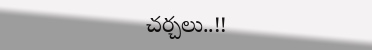చర్చలు..!!